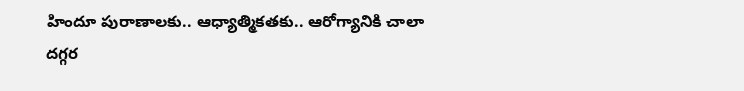హిందూ పురాణాలకు.. ఆధ్యాత్మికతకు.. ఆరోగ్యానికి చాలా దగ్గర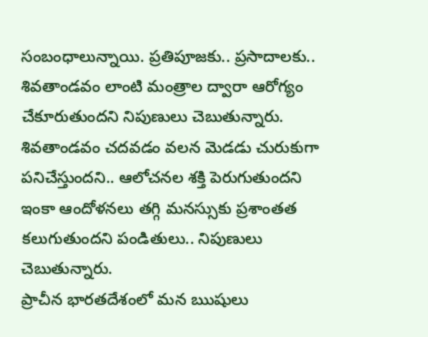సంబంధాలున్నాయి. ప్రతిపూజకు.. ప్రసాదాలకు.. శివతాండవం లాంటి మంత్రాల ద్వారా ఆరోగ్యం చేకూరుతుందని నిపుణులు చెబుతున్నారు. శివతాండవం చదవడం వలన మెడడు చురుకుగా పనిచేస్తుందని.. ఆలోచనల శక్తి పెరుగుతుందని ఇంకా ఆందోళనలు తగ్గి మనస్సుకు ప్రశాంతత కలుగుతుందని పండితులు.. నిపుణులు చెబుతున్నారు.
ప్రాచీన భారతదేశంలో మన ఋషులు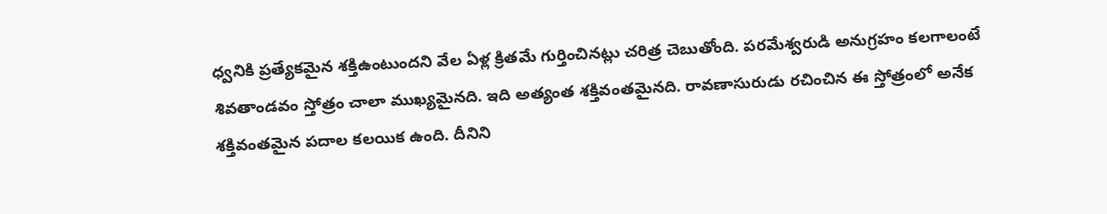ధ్వనికి ప్రత్యేకమైన శక్తిఉంటుందని వేల ఏళ్ల క్రితమే గుర్తించినట్లు చరిత్ర చెబుతోంది. పరమేశ్వరుడి అనుగ్రహం కలగాలంటే శివతాండవం స్తోత్రం చాలా ముఖ్యమైనది. ఇది అత్యంత శక్తివంతమైనది. రావణాసురుడు రచించిన ఈ స్తోత్రంలో అనేక శక్తివంతమైన పదాల కలయిక ఉంది. దీనిని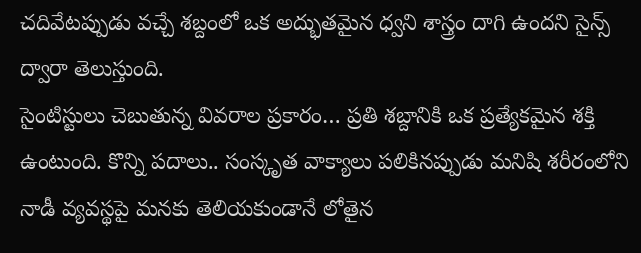చదివేటప్పుడు వచ్చే శబ్దంలో ఒక అద్భుతమైన ధ్వని శాస్త్రం దాగి ఉందని సైన్స్ ద్వారా తెలుస్తుంది.
సైంటిస్టులు చెబుతున్న వివరాల ప్రకారం… ప్రతి శబ్దానికి ఒక ప్రత్యేకమైన శక్తి ఉంటుంది. కొన్ని పదాలు.. సంస్కృత వాక్యాలు పలికినప్పుడు మనిషి శరీరంలోని నాడీ వ్యవస్థపై మనకు తెలియకుండానే లోతైన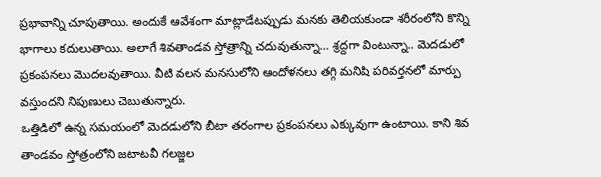ప్రభావాన్ని చూపుతాయి. అందుకే ఆవేశంగా మాట్లాడేటప్పుడు మనకు తెలియకుండా శరీరంలోని కొన్ని భాగాలు కదులుతాయి. అలాగే శివతాండవ స్తోత్రాన్ని చదువుతున్నా… శ్రద్దగా వింటున్నా.. మెదడులో ప్రకంపనలు మొదలవుతాయి. వీటి వలన మనసులోని ఆందోళనలు తగ్గి మనిషి పరివర్తనలో మార్పు వస్తుందని నిపుణులు చెబుతున్నారు.
ఒత్తిడిలో ఉన్న సమయంలో మెదడులోని బీటా తరంగాల ప్రకంపనలు ఎక్కువుగా ఉంటాయి. కాని శివ తాండవం స్తోత్రంలోని జటాటవీ గలజ్జల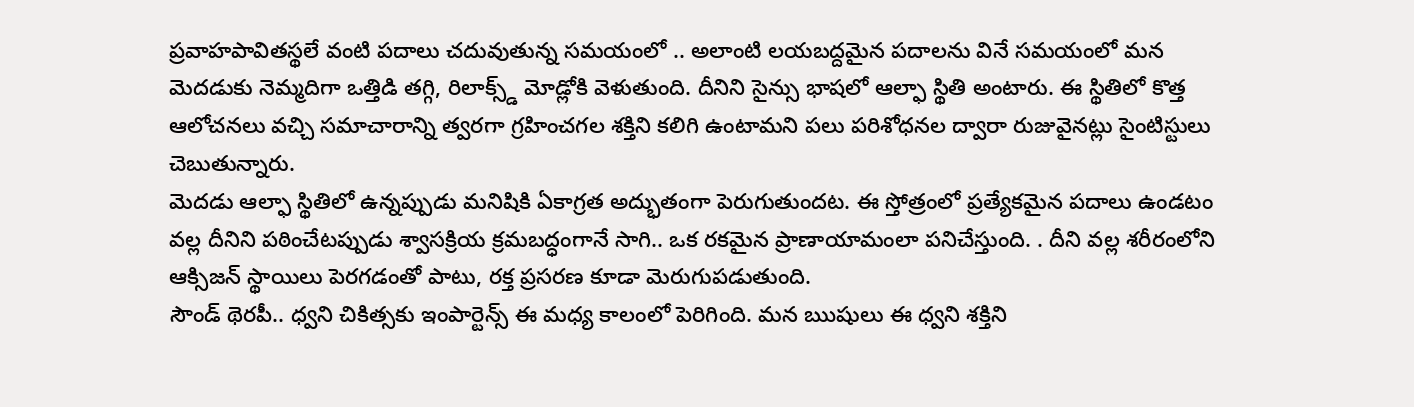ప్రవాహపావితస్థలే వంటి పదాలు చదువుతున్న సమయంలో .. అలాంటి లయబద్దమైన పదాలను వినే సమయంలో మన మెదడుకు నెమ్మదిగా ఒత్తిడి తగ్గి, రిలాక్స్డ్ మోడ్లోకి వెళుతుంది. దీనిని సైన్సు భాషలో ఆల్ఫా స్థితి అంటారు. ఈ స్థితిలో కొత్త ఆలోచనలు వచ్చి సమాచారాన్ని త్వరగా గ్రహించగల శక్తిని కలిగి ఉంటామని పలు పరిశోధనల ద్వారా రుజువైనట్లు సైంటిస్టులు చెబుతున్నారు.
మెదడు ఆల్ఫా స్థితిలో ఉన్నప్పుడు మనిషికి ఏకాగ్రత అద్భుతంగా పెరుగుతుందట. ఈ స్తోత్రంలో ప్రత్యేకమైన పదాలు ఉండటం వల్ల దీనిని పఠించేటప్పుడు శ్వాసక్రియ క్రమబద్ధంగానే సాగి.. ఒక రకమైన ప్రాణాయామంలా పనిచేస్తుంది. . దీని వల్ల శరీరంలోని ఆక్సిజన్ స్థాయిలు పెరగడంతో పాటు, రక్త ప్రసరణ కూడా మెరుగుపడుతుంది.
సౌండ్ థెరపీ.. ధ్వని చికిత్సకు ఇంపార్టెన్స్ ఈ మధ్య కాలంలో పెరిగింది. మన ఋషులు ఈ ధ్వని శక్తిని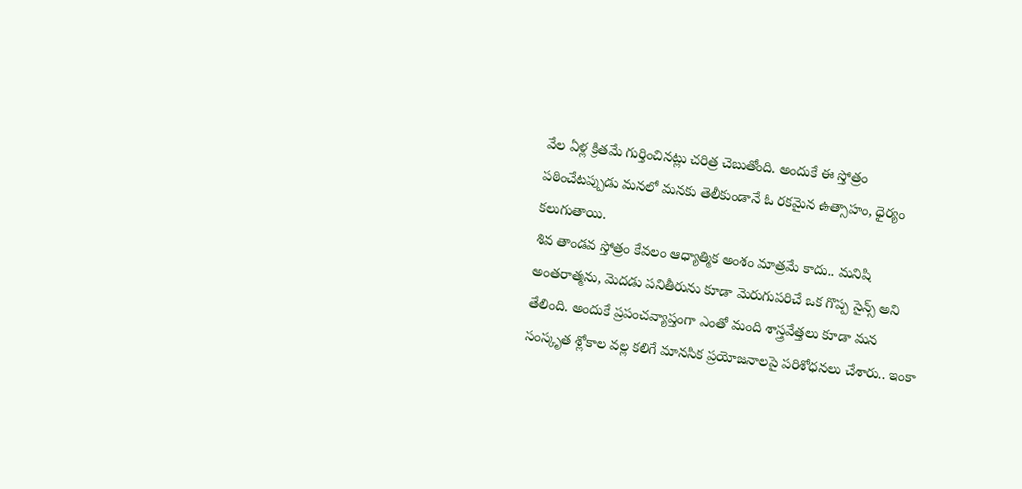వేల ఏళ్ల క్రితమే గుర్తించినట్లు చరిత్ర చెబుతోంది. అందుకే ఈ స్తోత్రం పఠించేటప్పుడు మనలో మనకు తెలీకుండానే ఓ రకమైన ఉత్సాహం, ధైర్యం కలుగుతాయి.
శివ తాండవ స్తోత్రం కేవలం ఆధ్యాత్మిక అంశం మాత్రమే కాదు.. మనిషి అంతరాత్మను, మెదడు పనితీరును కూడా మెరుగుపరిచే ఒక గొప్ప సైన్స్ అని తేలింది. అందుకే ప్రపంచవ్యాప్తంగా ఎంతో మంది శాస్త్రవేత్తలు కూడా మన సంస్కృత శ్లోకాల వల్ల కలిగే మానసిక ప్రయోజనాలపై పరిశోధనలు చేశారు.. ఇంకా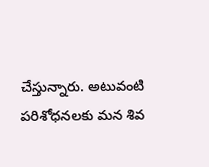చేస్తున్నారు. అటువంటి పరిశోధనలకు మన శివ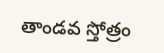తాండవ స్తోత్రం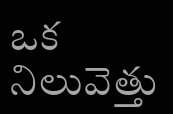ఒక నిలువెత్తు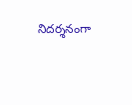నిదర్శనంగా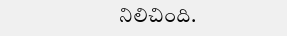నిలిచింది.